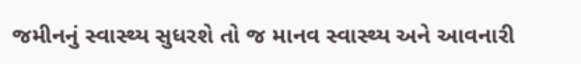જમીનનું સ્વાસ્થ્ય સુધરશે તો જ માનવ સ્વાસ્થ્ય અને આવનારી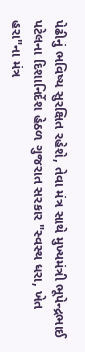પેઢીનું ભવિષ્ય સુરક્ષિત રહેશે, તેવા મંત્ર સાથે મુખ્યમંત્રી ભૂપેન્દ્રભાઈ પટેલના દિશાનિર્દેશ હેઠળ ગુજરાત સરકાર "સ્વસ્થ ધરા, ખેત હરા"ના મંત્ર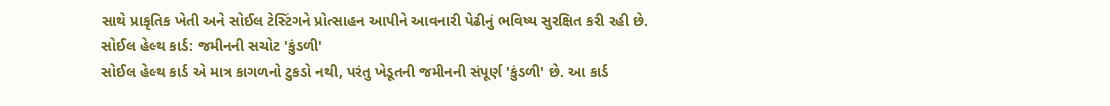સાથે પ્રાકૃતિક ખેતી અને સોઈલ ટેસ્ટિંગને પ્રોત્સાહન આપીને આવનારી પેઢીનું ભવિષ્ય સુરક્ષિત કરી રહી છે.
સોઈલ હેલ્થ કાર્ડ: જમીનની સચોટ 'કુંડળી'
સોઈલ હેલ્થ કાર્ડ એ માત્ર કાગળનો ટુકડો નથી, પરંતુ ખેડૂતની જમીનની સંપૂર્ણ 'કુંડળી' છે. આ કાર્ડ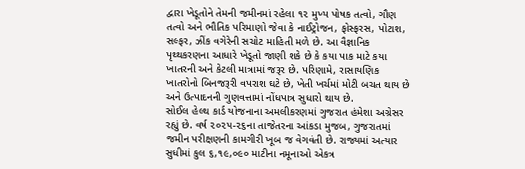દ્વારા ખેડૂતોને તેમની જમીનમાં રહેલા ૧૨ મુખ્ય પોષક તત્વો, ગૌણ તત્વો અને ભૌતિક પરિમાણો જેવા કે નાઈટ્રોજન, ફોસ્ફરસ, પોટાશ, સલ્ફર, ઝીંક વગેરેની સચોટ માહિતી મળે છે. આ વૈજ્ઞાનિક પૃથ્થકરણના આધારે ખેડૂતો જાણી શકે છે કે કયા પાક માટે કયા ખાતરની અને કેટલી માત્રામાં જરૂર છે. પરિણામે, રાસાયણિક ખાતરોનો બિનજરૂરી વપરાશ ઘટે છે, ખેતી ખર્ચમાં મોટી બચત થાય છે અને ઉત્પાદનની ગુણવત્તામાં નોંધપાત્ર સુધારો થાય છે.
સોઈલ હેલ્થ કાર્ડ યોજનાના અમલીકરણમાં ગુજરાત હંમેશા અગ્રેસર રહ્યું છે. વર્ષ ૨૦૨૫-૨૬ના તાજેતરના આંકડા મુજબ, ગુજરાતમાં જમીન પરીક્ષણની કામગીરી ખૂબ જ વેગવંતી છે. રાજ્યમાં અત્યાર સુધીમાં કુલ ૬,૧૯,૦૯૦ માટીના નમૂનાઓ એકત્ર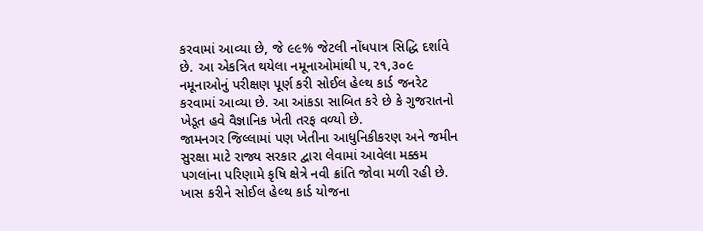કરવામાં આવ્યા છે, જે ૯૯% જેટલી નોંધપાત્ર સિદ્ધિ દર્શાવે છે. આ એકત્રિત થયેલા નમૂનાઓમાંથી ૫,૨૧,૩૦૯ નમૂનાઓનું પરીક્ષણ પૂર્ણ કરી સોઈલ હેલ્થ કાર્ડ જનરેટ કરવામાં આવ્યા છે. આ આંકડા સાબિત કરે છે કે ગુજરાતનો ખેડૂત હવે વૈજ્ઞાનિક ખેતી તરફ વળ્યો છે.
જામનગર જિલ્લામાં પણ ખેતીના આધુનિકીકરણ અને જમીન સુરક્ષા માટે રાજ્ય સરકાર દ્વારા લેવામાં આવેલા મક્કમ પગલાંના પરિણામે કૃષિ ક્ષેત્રે નવી ક્રાંતિ જોવા મળી રહી છે. ખાસ કરીને સોઈલ હેલ્થ કાર્ડ યોજના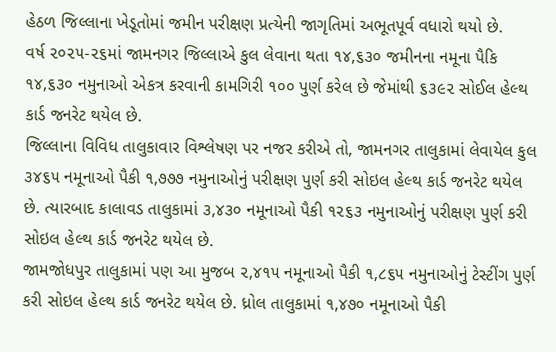હેઠળ જિલ્લાના ખેડૂતોમાં જમીન પરીક્ષણ પ્રત્યેની જાગૃતિમાં અભૂતપૂર્વ વધારો થયો છે.
વર્ષ ૨૦૨૫-૨૬માં જામનગર જિલ્લાએ કુલ લેવાના થતા ૧૪,૬૩૦ જમીનના નમૂના પૈકિ ૧૪,૬૩૦ નમુનાઓ એકત્ર કરવાની કામગિરી ૧૦૦ પુર્ણ કરેલ છે જેમાંથી ૬૩૯૨ સોઈલ હેલ્થ કાર્ડ જનરેટ થયેલ છે.
જિલ્લાના વિવિધ તાલુકાવાર વિશ્લેષણ પર નજર કરીએ તો, જામનગર તાલુકામાં લેવાયેલ કુલ ૩૪૬૫ નમૂનાઓ પૈકી ૧,૭૭૭ નમુનાઓનું પરીક્ષણ પુર્ણ કરી સોઇલ હેલ્થ કાર્ડ જનરેટ થયેલ છે. ત્યારબાદ કાલાવડ તાલુકામાં ૩,૪૩૦ નમૂનાઓ પૈકી ૧૨૬૩ નમુનાઓનું પરીક્ષણ પુર્ણ કરી સોઇલ હેલ્થ કાર્ડ જનરેટ થયેલ છે.
જામજોધપુર તાલુકામાં પણ આ મુજબ ૨,૪૧૫ નમૂનાઓ પૈકી ૧,૮૬૫ નમુનાઓનું ટેસ્ટીંગ પુર્ણ કરી સોઇલ હેલ્થ કાર્ડ જનરેટ થયેલ છે. ધ્રોલ તાલુકામાં ૧,૪૭૦ નમૂનાઓ પૈકી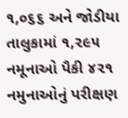૧,૦૬૬ અને જોડીયા તાલુકામાં ૧,૨૯૫ નમૂનાઓ પૈકી ૪૨૧ નમુનાઓનું પરીક્ષણ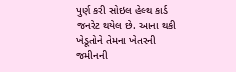પુર્ણ કરી સોઇલ હેલ્થ કાર્ડ જનરેટ થયેલ છે. આના થકી ખેડૂતોને તેમના ખેતરની જમીનની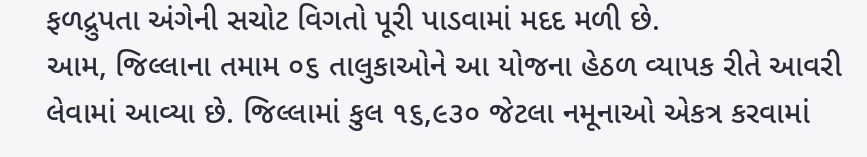ફળદ્રુપતા અંગેની સચોટ વિગતો પૂરી પાડવામાં મદદ મળી છે.
આમ, જિલ્લાના તમામ ૦૬ તાલુકાઓને આ યોજના હેઠળ વ્યાપક રીતે આવરી લેવામાં આવ્યા છે. જિલ્લામાં કુલ ૧૬,૯૩૦ જેટલા નમૂનાઓ એકત્ર કરવામાં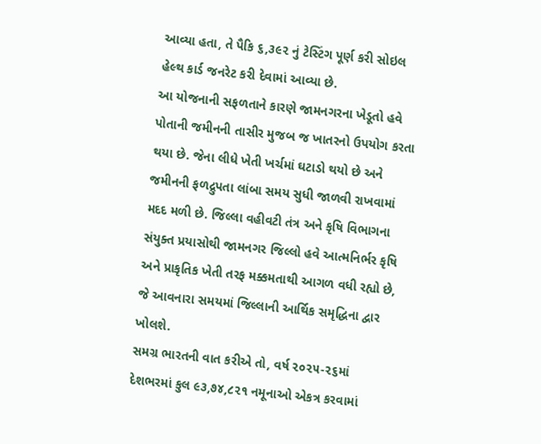આવ્યા હતા, તે પૈકિ ૬,૩૯૨ નું ટેસ્ટિંગ પૂર્ણ કરી સોઇલ હેલ્થ કાર્ડ જનરેટ કરી દેવામાં આવ્યા છે.
આ યોજનાની સફળતાને કારણે જામનગરના ખેડૂતો હવે પોતાની જમીનની તાસીર મુજબ જ ખાતરનો ઉપયોગ કરતા થયા છે. જેના લીધે ખેતી ખર્ચમાં ઘટાડો થયો છે અને જમીનની ફળદ્રુપતા લાંબા સમય સુધી જાળવી રાખવામાં મદદ મળી છે. જિલ્લા વહીવટી તંત્ર અને કૃષિ વિભાગના સંયુક્ત પ્રયાસોથી જામનગર જિલ્લો હવે આત્મનિર્ભર કૃષિ અને પ્રાકૃતિક ખેતી તરફ મક્કમતાથી આગળ વધી રહ્યો છે, જે આવનારા સમયમાં જિલ્લાની આર્થિક સમૃદ્ધિના દ્વાર ખોલશે.
સમગ્ર ભારતની વાત કરીએ તો, વર્ષ ૨૦૨૫-૨૬માં દેશભરમાં કુલ ૯૩,૭૪,૮૨૧ નમૂનાઓ એકત્ર કરવામાં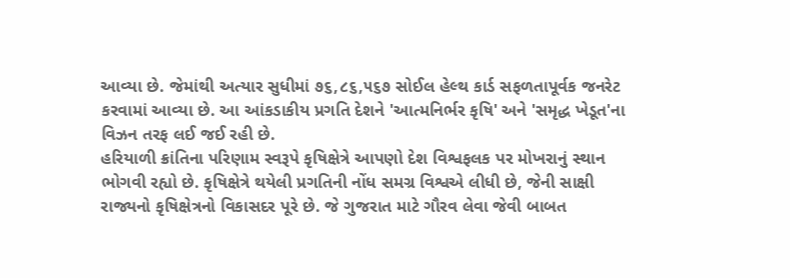આવ્યા છે. જેમાંથી અત્યાર સુધીમાં ૭૬,૮૬,૫૬૭ સોઈલ હેલ્થ કાર્ડ સફળતાપૂર્વક જનરેટ કરવામાં આવ્યા છે. આ આંકડાકીય પ્રગતિ દેશને 'આત્મનિર્ભર કૃષિ' અને 'સમૃદ્ધ ખેડૂત'ના વિઝન તરફ લઈ જઈ રહી છે.
હરિયાળી ક્રાંતિના પરિણામ સ્વરૂપે કૃષિક્ષેત્રે આપણો દેશ વિશ્વફલક પર મોખરાનું સ્થાન ભોગવી રહ્યો છે. કૃષિક્ષેત્રે થયેલી પ્રગતિની નોંધ સમગ્ર વિશ્વએ લીધી છે, જેની સાક્ષી રાજ્યનો કૃષિક્ષેત્રનો વિકાસદર પૂરે છે. જે ગુજરાત માટે ગૌરવ લેવા જેવી બાબત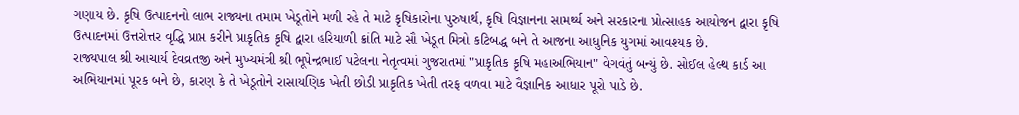ગણાય છે. કૃષિ ઉત્પાદનનો લાભ રાજ્યના તમામ ખેડૂતોને મળી રહે તે માટે કૃષિકારોના પુરુષાર્થ, કૃષિ વિજ્ઞાનના સામર્થ્ય અને સરકારના પ્રોત્સાહક આયોજન દ્વારા કૃષિ ઉત્પાદનમાં ઉત્તરોત્તર વૃદ્ધિ પ્રાપ્ત કરીને પ્રાકૃતિક કૃષિ દ્વારા હરિયાળી ક્રાંતિ માટે સૌ ખેડૂત મિત્રો કટિબદ્ધ બને તે આજના આધુનિક યુગમાં આવશ્યક છે.
રાજ્યપાલ શ્રી આચાર્ય દેવવ્રતજી અને મુખ્યમંત્રી શ્રી ભૂપેન્દ્રભાઈ પટેલના નેતૃત્વમાં ગુજરાતમાં "પ્રાકૃતિક કૃષિ મહાઅભિયાન" વેગવંતું બન્યું છે. સોઈલ હેલ્થ કાર્ડ આ અભિયાનમાં પૂરક બને છે, કારણ કે તે ખેડૂતોને રાસાયણિક ખેતી છોડી પ્રાકૃતિક ખેતી તરફ વળવા માટે વૈજ્ઞાનિક આધાર પૂરો પાડે છે.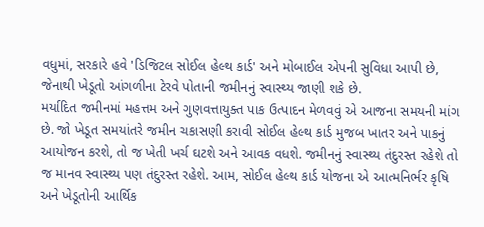વધુમાં, સરકારે હવે 'ડિજિટલ સોઈલ હેલ્થ કાર્ડ' અને મોબાઈલ એપની સુવિધા આપી છે, જેનાથી ખેડૂતો આંગળીના ટેરવે પોતાની જમીનનું સ્વાસ્થ્ય જાણી શકે છે.
મર્યાદિત જમીનમાં મહત્તમ અને ગુણવત્તાયુક્ત પાક ઉત્પાદન મેળવવું એ આજના સમયની માંગ છે. જો ખેડૂત સમયાંતરે જમીન ચકાસણી કરાવી સોઈલ હેલ્થ કાર્ડ મુજબ ખાતર અને પાકનું આયોજન કરશે, તો જ ખેતી ખર્ચ ઘટશે અને આવક વધશે. જમીનનું સ્વાસ્થ્ય તંદુરસ્ત રહેશે તો જ માનવ સ્વાસ્થ્ય પણ તંદુરસ્ત રહેશે. આમ, સોઈલ હેલ્થ કાર્ડ યોજના એ આત્મનિર્ભર કૃષિ અને ખેડૂતોની આર્થિક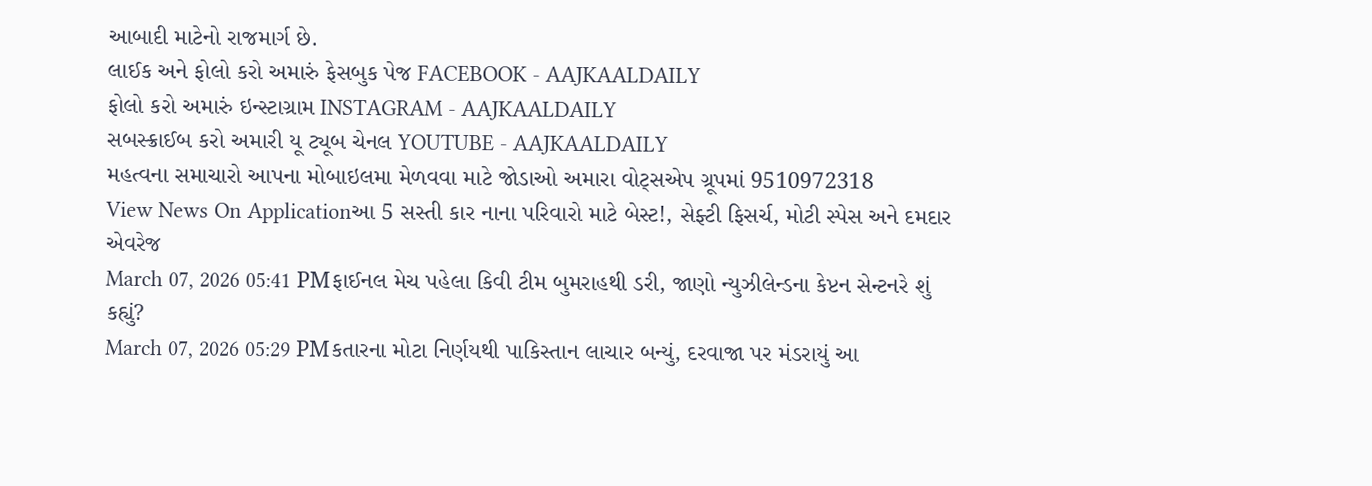આબાદી માટેનો રાજમાર્ગ છે.
લાઈક અને ફોલો કરો અમારું ફેસબુક પેજ FACEBOOK - AAJKAALDAILY
ફોલો કરો અમારું ઇન્સ્ટાગ્રામ INSTAGRAM - AAJKAALDAILY
સબસ્ક્રાઈબ કરો અમારી યૂ ટ્યૂબ ચેનલ YOUTUBE - AAJKAALDAILY
મહત્વના સમાચારો આપના મોબાઇલમા મેળવવા માટે જોડાઓ અમારા વોટ્સએપ ગ્રૂપમાં 9510972318
View News On Applicationઆ 5 સસ્તી કાર નાના પરિવારો માટે બેસ્ટ!, સેફ્ટી ફિસર્ચ, મોટી સ્પેસ અને દમદાર એવરેજ
March 07, 2026 05:41 PMફાઈનલ મેચ પહેલા કિવી ટીમ બુમરાહથી ડરી, જાણો ન્યુઝીલેન્ડના કેપ્ટન સેન્ટનરે શું કહ્યું?
March 07, 2026 05:29 PMકતારના મોટા નિર્ણયથી પાકિસ્તાન લાચાર બન્યું, દરવાજા પર મંડરાયું આ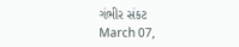ગંભીર સંકટ
March 07,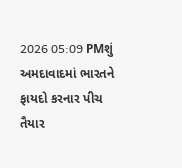2026 05:09 PMશું અમદાવાદમાં ભારતને ફાયદો કરનાર પીચ તૈયાર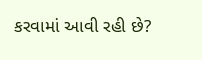કરવામાં આવી રહી છે?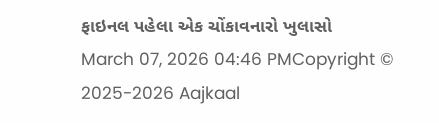ફાઇનલ પહેલા એક ચોંકાવનારો ખુલાસો
March 07, 2026 04:46 PMCopyright © 2025-2026 Aajkaal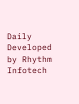Daily
Developed by Rhythm Infotech